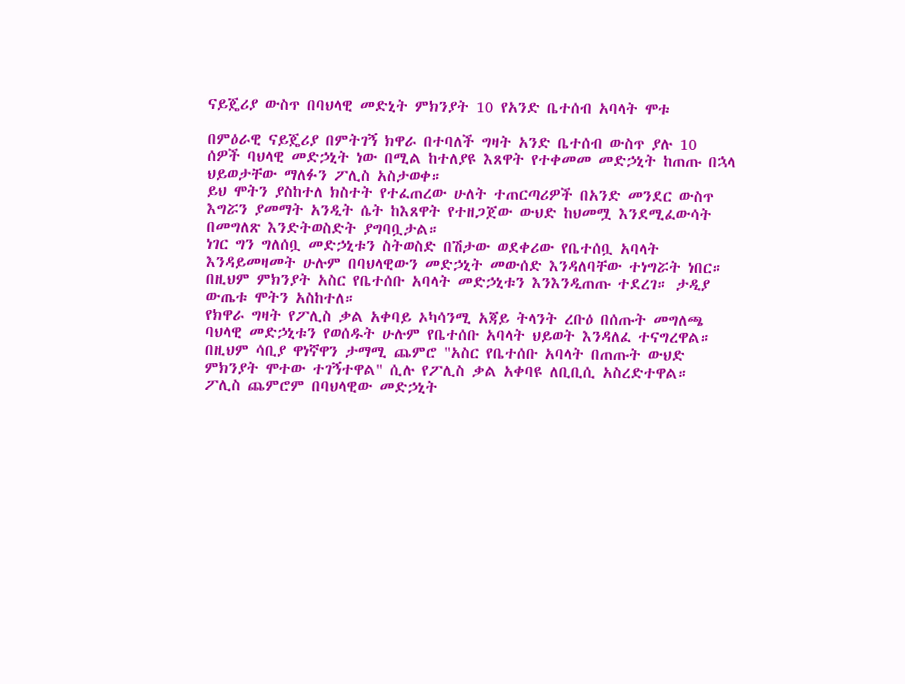ናይጄሪያ ውስጥ በባህላዊ መድኒት ምክንያት 10 የአንድ ቤተሰብ አባላት ሞቱ

በምዕራዊ ናይጄሪያ በምትገኝ ክዋራ በተባለች ግዛት አንድ ቤተሰብ ውስጥ ያሉ 10 ሰዎች ባህላዊ መድኃኒት ነው በሚል ከተለያዩ እጸዋት የተቀመመ መድኃኒት ከጠጡ በኋላ ህይወታቸው ማለፉን ፖሊስ አስታወቀ።
ይህ ሞትን ያስከተለ ክስተት የተፈጠረው ሁለት ተጠርጣሪዎች በአንድ መንደር ውስጥ እግሯን ያመማት አንዲት ሴት ከእጸዋት የተዘጋጀው ውህድ ከህመሟ እንደሚፈውሳት በመግለጽ እንድትወስድት ያግባቧታል።
ነገር ግን ግለሰቧ መድኃኒቱን ስትወስድ በሽታው ወደቀሪው የቤተሰቧ አባላት እንዳይመዛመት ሁሉም በባህላዊውን መድኃኒት መውሰድ እንዳለባቸው ተነግሯት ነበር።
በዚህም ምክንያት አስር የቤተሰቡ አባላት መድኃኒቱን እንእንዲጠጡ ተደረገ። ታዲያ ውጤቱ ሞትን አስከተለ።
የክዋራ ግዛት የፖሊስ ቃል አቀባይ ኦካሳንሚ አጃይ ትላንት ረቡዕ በሰጡት መግለጫ ባህላዊ መድኃኒቱን የወሰዱት ሁሉም የቤተሰቡ አባላት ህይወት እንዳለፈ ተናግረዋል።
በዚህም ሳቢያ ዋነኛዋን ታማሚ ጨምሮ "አስር የቤተሰቡ አባላት በጠጡት ውህድ ምክንያት ሞተው ተገኝተዋል" ሲሉ የፖሊስ ቃል አቀባዩ ለቢቢሲ አስረድተዋል።
ፖሊስ ጨምሮም በባህላዊው መድኃኒት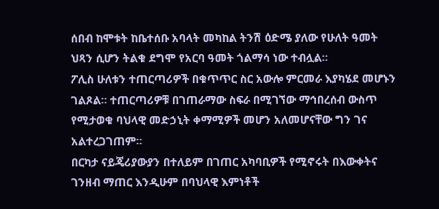ሰበብ ከሞቱት ከቤተሰቡ አባላት መካከል ትንሽ ዕድሜ ያለው የሁለት ዓመት ህጻን ሲሆን ትልቁ ደግሞ የአርባ ዓመት ጎልማሳ ነው ተብሏል።
ፖሊስ ሁለቱን ተጠርጣሪዎች በቁጥጥር ስር አውሎ ምርመራ እያካሄደ መሆኑን ገልጾል። ተጠርጣሪዎቹ በገጠራማው ስፍራ በሚገኘው ማኅበረሰብ ውስጥ የሚታወቁ ባህላዊ መድኃኒት ቀማሚዎች መሆን አለመሆናቸው ግን ገና አልተረጋገጠም።
በርካታ ናይጄሪያውያን በተለይም በገጠር አካባቢዎች የሚኖሩት በእውቀትና ገንዘብ ማጠር እንዲሁም በባህላዊ እምነቶች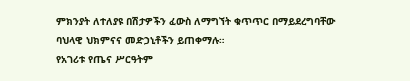ምክንያት ለተለያዩ በሽታዎችን ፈውስ ለማግኘት ቁጥጥር በማይደረግባቸው ባህላዊ ህክምናና መድኃኒቶችን ይጠቀማሉ።
የአገሪቱ የጤና ሥርዓትም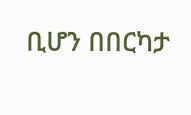ቢሆን በበርካታ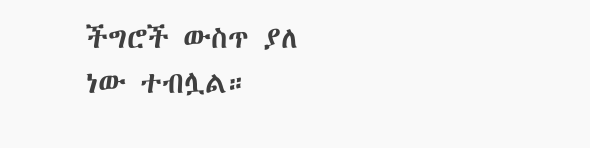ችግሮች ውስጥ ያለ ነው ተብሏል።